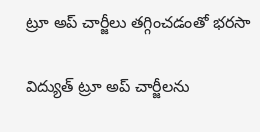ట్రూ అప్‌ చార్జీలు తగ్గించడంతో భరసా

విద్యుత్‌ ట్రూ అప్‌ చార్జీలను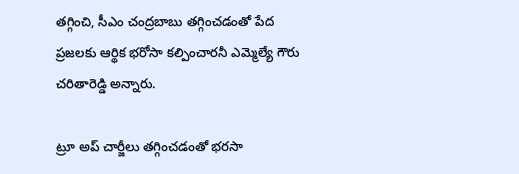తగ్గించి, సీఎం చంద్రబాబు తగ్గించడంతో పేద ప్రజలకు ఆర్థిక భరోసా కల్పించారనీ ఎమ్మెల్యే గౌరు చరితారెడ్డి అన్నారు.

ట్రూ అప్‌ చార్జీలు తగ్గించడంతో భరసా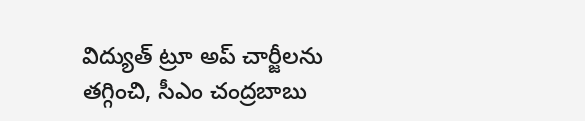విద్యుత్‌ ట్రూ అప్‌ చార్జీలను తగ్గించి, సీఎం చంద్రబాబు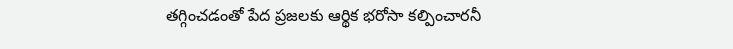తగ్గించడంతో పేద ప్రజలకు ఆర్థిక భరోసా కల్పించారనీ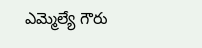ఎమ్మెల్యే గౌరు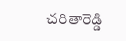చరితారెడ్డి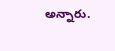అన్నారు.